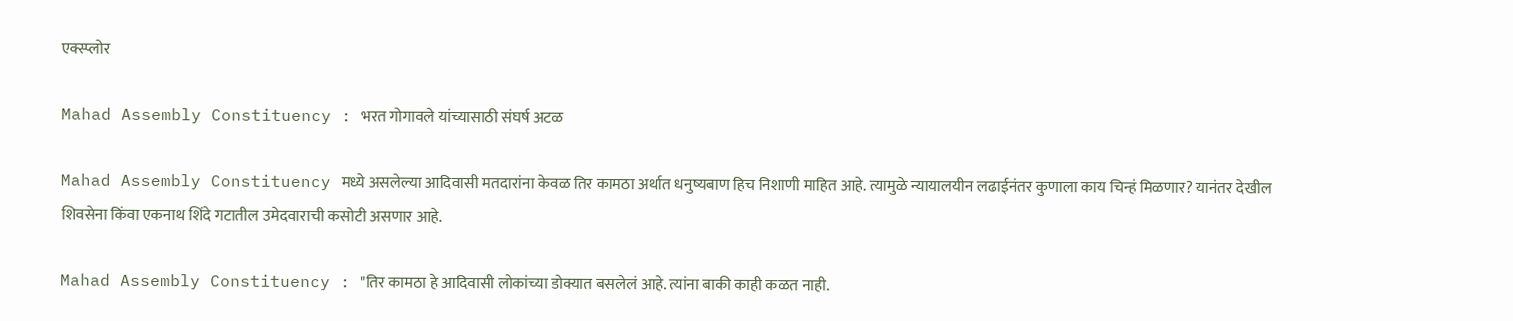एक्स्प्लोर

Mahad Assembly Constituency : भरत गोगावले यांच्यासाठी संघर्ष अटळ

Mahad Assembly Constituency मध्ये असलेल्या आदिवासी मतदारांना केवळ तिर कामठा अर्थात धनुष्यबाण हिच निशाणी माहित आहे. त्यामुळे न्यायालयीन लढाईनंतर कुणाला काय चिन्हं मिळणार? यानंतर देखील शिवसेना किंवा एकनाथ शिंदे गटातील उमेदवाराची कसोटी असणार आहे.

Mahad Assembly Constituency : "तिर कामठा हे आदिवासी लोकांच्या डोक्यात बसलेलं आहे. त्यांना बाकी काही कळत नाही.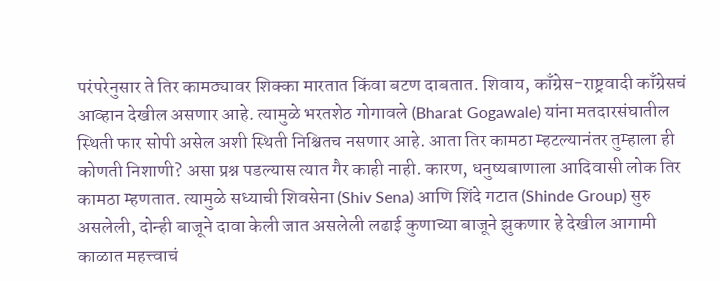परंपरेनुसार ते तिर कामठ्यावर शिक्का मारतात किंवा बटण दाबतात. शिवाय, काँग्रेस-राष्ट्रवादी काँग्रेसचं आव्हान देखील असणार आहे. त्यामुळे भरतशेठ गोगावले (Bharat Gogawale) यांना मतदारसंघातील स्थिती फार सोपी असेल अशी स्थिती निश्चितच नसणार आहे. आता तिर कामठा म्हटल्यानंतर तुम्हाला ही कोणती निशाणी? असा प्रश्न पडल्यास त्यात गैर काही नाही. कारण, धनुष्यबाणाला आदिवासी लोक तिर कामठा म्हणतात. त्यामुळे सध्याची शिवसेना (Shiv Sena) आणि शिंदे गटात (Shinde Group) सुरु असलेली, दोन्ही बाजूने दावा केली जात असलेली लढाई कुणाच्या बाजूने झुकणार हे देखील आगामी काळात महत्त्वाचं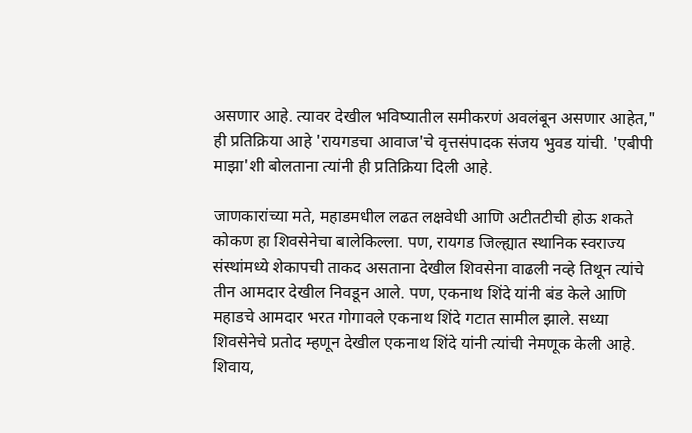असणार आहे. त्यावर देखील भविष्यातील समीकरणं अवलंबून असणार आहेत," ही प्रतिक्रिया आहे 'रायगडचा आवाज'चे वृत्तसंपादक संजय भुवड यांची. 'एबीपी माझा'शी बोलताना त्यांनी ही प्रतिक्रिया दिली आहे.

जाणकारांच्या मते, महाडमधील लढत लक्षवेधी आणि अटीतटीची होऊ शकते
कोकण हा शिवसेनेचा बालेकिल्ला. पण, रायगड जिल्ह्यात स्थानिक स्वराज्य संस्थांमध्ये शेकापची ताकद असताना देखील शिवसेना वाढली नव्हे तिथून त्यांचे तीन आमदार देखील निवडून आले. पण, एकनाथ शिंदे यांनी बंड केले आणि महाडचे आमदार भरत गोगावले एकनाथ शिंदे गटात सामील झाले. सध्या शिवसेनेचे प्रतोद म्हणून देखील एकनाथ शिंदे यांनी त्यांची नेमणूक केली आहे. शिवाय,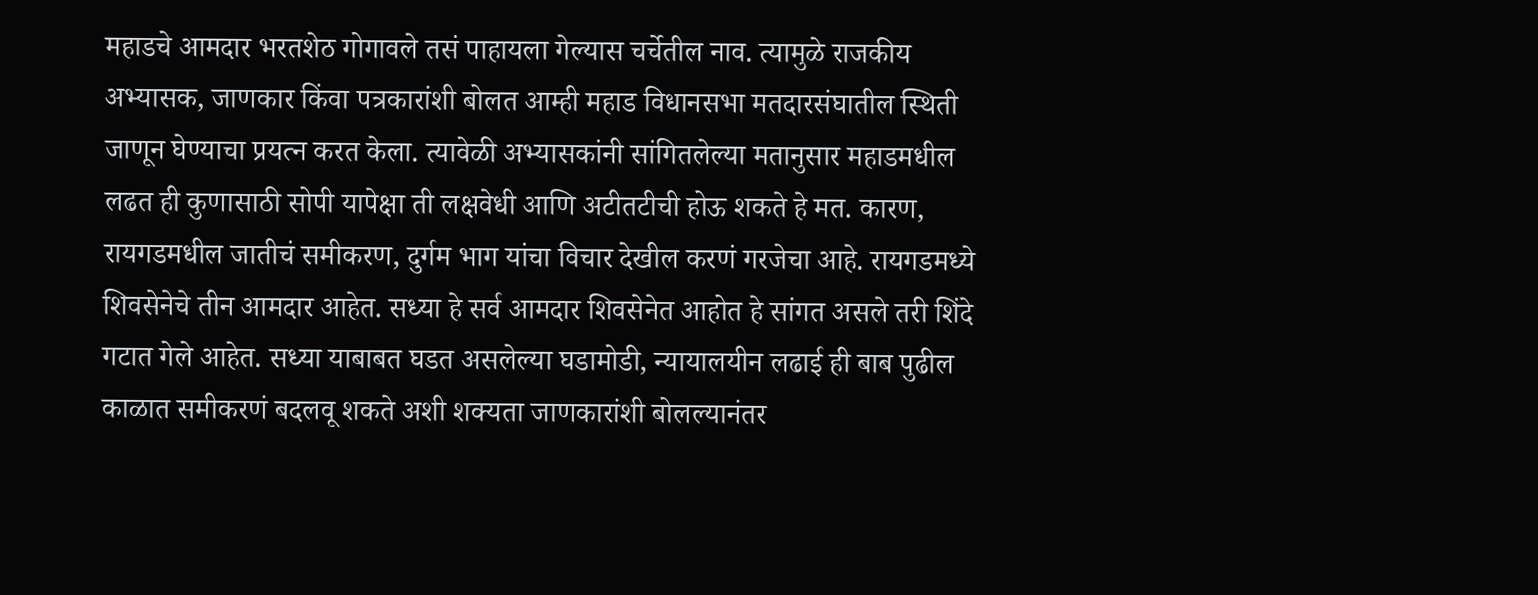महाडचे आमदार भरतशेठ गोगावले तसं पाहायला गेल्यास चर्चेतील नाव. त्यामुळे राजकीय अभ्यासक, जाणकार किंवा पत्रकारांशी बोलत आम्ही महाड विधानसभा मतदारसंघातील स्थिती जाणून घेण्याचा प्रयत्न करत केला. त्यावेळी अभ्यासकांनी सांगितलेल्या मतानुसार महाडमधील लढत ही कुणासाठी सोपी यापेक्षा ती लक्षवेधी आणि अटीतटीची होऊ शकते हे मत. कारण, रायगडमधील जातीचं समीकरण, दुर्गम भाग यांचा विचार देखील करणं गरजेचा आहे. रायगडमध्ये शिवसेनेचे तीन आमदार आहेत. सध्या हे सर्व आमदार शिवसेनेत आहोत हे सांगत असले तरी शिंदे गटात गेले आहेत. सध्या याबाबत घडत असलेल्या घडामोडी, न्यायालयीन लढाई ही बाब पुढील काळात समीकरणं बदलवू शकते अशी शक्यता जाणकारांशी बोलल्यानंतर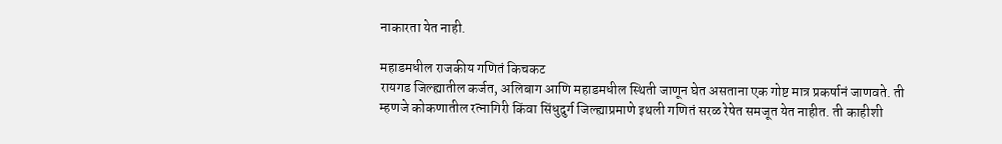नाकारता येत नाही.

महाडमधील राजकीय गणितं किचकट
रायगड जिल्ह्यातील कर्जत, अलिबाग आणि महाडमधील स्थिती जाणून घेत असताना एक गोष्ट मात्र प्रकर्षानं जाणवते. ती म्हणजे कोकणातील रत्नागिरी किंवा सिंधुदुर्ग जिल्ह्याप्रमाणे इथली गणितं सरळ रेषेत समजूत येत नाहीत. ती काहीशी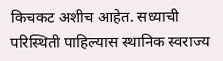किचकट अशीच आहेत. सध्याची परिस्थिती पाहिल्यास स्थानिक स्वराज्य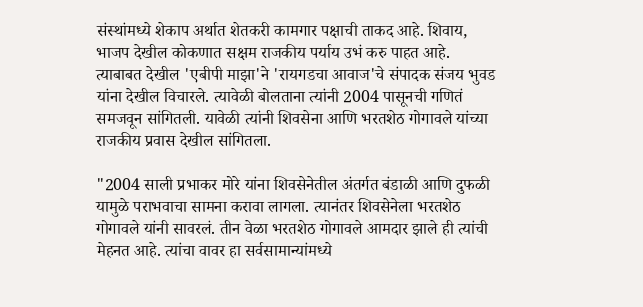संस्थांमध्ये शेकाप अर्थात शेतकरी कामगार पक्षाची ताकद आहे. शिवाय, भाजप देखील कोकणात सक्षम राजकीय पर्याय उभं करु पाहत आहे. त्याबाबत देखील 'एबीपी माझा'ने 'रायगडचा आवाज'चे संपादक संजय भुवड यांना देखील विचारले. त्यावेळी बोलताना त्यांनी 2004 पासूनची गणितं समजवून सांगितली. यावेळी त्यांनी शिवसेना आणि भरतशेठ गोगावले यांच्या राजकीय प्रवास देखील सांगितला.

"2004 साली प्रभाकर मोरे यांना शिवसेनेतील अंतर्गत बंडाळी आणि दुफळी यामुळे पराभवाचा सामना करावा लागला. त्यानंतर शिवसेनेला भरतशेठ गोगावले यांनी सावरलं. तीन वेळा भरतशेठ गोगावले आमदार झाले ही त्यांची मेहनत आहे. त्यांचा वावर हा सर्वसामान्यांमध्ये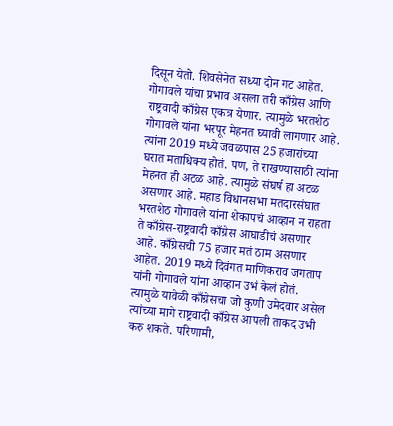दिसून येतो. शिवसेनेत सध्या दोन गट आहेत. गोगावले यांचा प्रभाव असला तरी काँग्रेस आणि राष्ट्रवादी काँग्रेस एकत्र येणार. त्यामुळे भरतशेठ गोगावले यांना भरपूर मेहनत घ्यावी लागणार आहे. त्यांना 2019 मध्ये जवळपास 25 हजारांच्या घरात मताधिक्य होतं. पण, ते राखण्यासाठी त्यांना मेहनत ही अटळ आहे. त्यामुळे संघर्ष हा अटळ असणार आहे. महाड विधानसभा मतदारसंघात भरतशेठ गोगावले यांना शेकापचं आव्हान न राहता ते काँग्रेस-राष्ट्रवादी काँग्रेस आघाडीचं असणार आहे. काँग्रेसची 75 हजार मतं ठाम असणार आहेत. 2019 मध्ये दिवंगत माणिकराव जगताप यांनी गोगावले यांना आव्हान उभं केलं होतं. त्यामुळे यावेळी काँग्रेसचा जो कुणी उमेदवार असेल त्यांच्या मागे राष्ट्रवादी काँग्रेस आपली ताकद उभी करु शकते. परिणामी,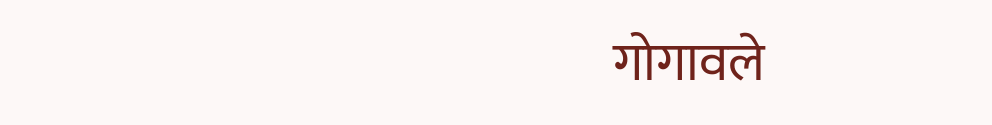गोगावले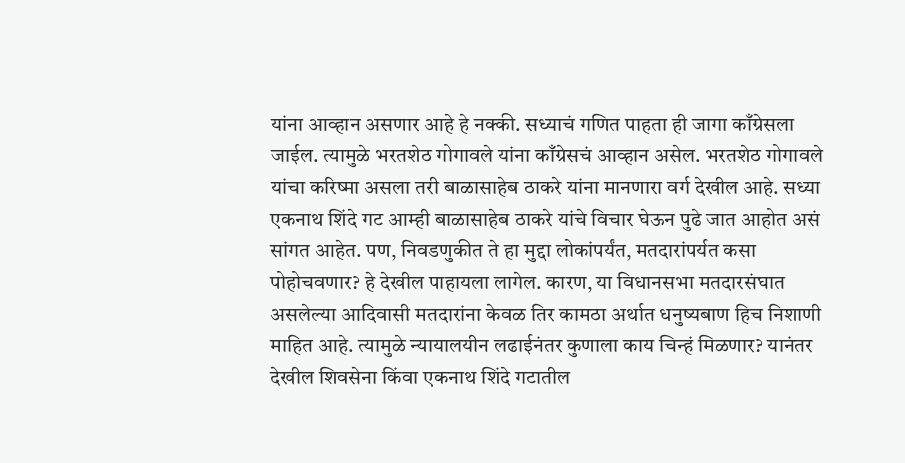यांना आव्हान असणार आहे हे नक्की. सध्याचं गणित पाहता ही जागा काँग्रेसला जाईल. त्यामुळे भरतशेठ गोगावले यांना काँग्रेसचं आव्हान असेल. भरतशेठ गोगावले यांचा करिष्मा असला तरी बाळासाहेब ठाकरे यांना मानणारा वर्ग देखील आहे. सध्या एकनाथ शिंदे गट आम्ही बाळासाहेब ठाकरे यांचे विचार घेऊन पुढे जात आहोत असं सांगत आहेत. पण, निवडणुकीत ते हा मुद्दा लोकांपर्यंत, मतदारांपर्यत कसा पोहोचवणार? हे देखील पाहायला लागेल. कारण, या विधानसभा मतदारसंघात असलेल्या आदिवासी मतदारांना केवळ तिर कामठा अर्थात धनुष्यबाण हिच निशाणी माहित आहे. त्यामुळे न्यायालयीन लढाईनंतर कुणाला काय चिन्हं मिळणार? यानंतर देखील शिवसेना किंवा एकनाथ शिंदे गटातील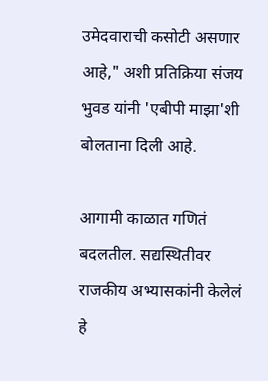उमेदवाराची कसोटी असणार आहे," अशी प्रतिक्रिया संजय भुवड यांनी 'एबीपी माझा'शी बोलताना दिली आहे.

आगामी काळात गणितं बदलतील. सद्यस्थितीवर राजकीय अभ्यासकांनी केलेलं हे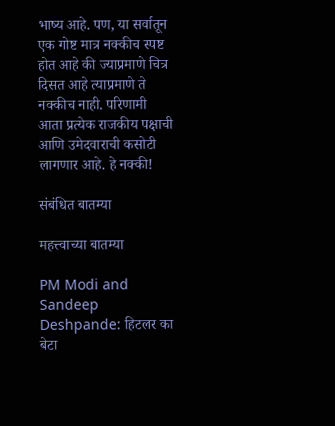भाष्य आहे. पण, या सर्वातून एक गोष्ट मात्र नक्कीच स्पष्ट होत आहे की ज्याप्रमाणे चित्र दिसत आहे त्याप्रमाणे ते नक्कीच नाही. परिणामी आता प्रत्येक राजकीय पक्षाची आणि उमेदवाराची कसोटी लागणार आहे. हे नक्की!

संबंधित बातम्या

महत्त्वाच्या बातम्या

PM Modi and Sandeep Deshpande: हिटलर का बेटा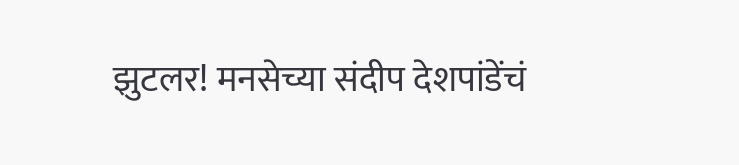झुटलर! मनसेच्या संदीप देशपांडेंचं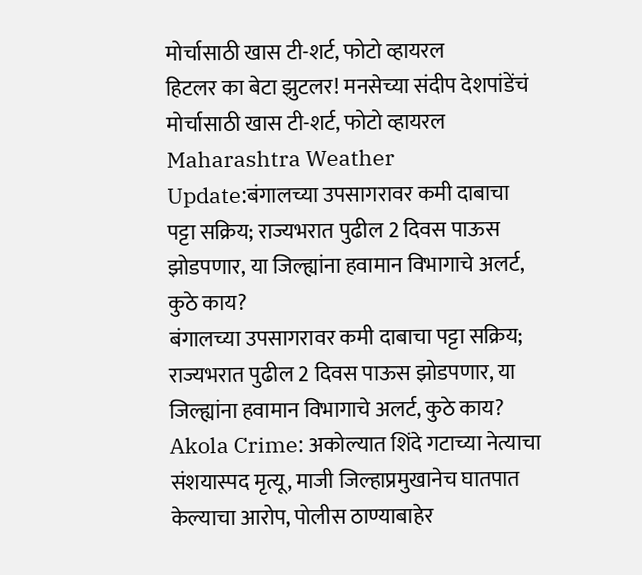मोर्चासाठी खास टी-शर्ट, फोटो व्हायरल
हिटलर का बेटा झुटलर! मनसेच्या संदीप देशपांडेंचं मोर्चासाठी खास टी-शर्ट, फोटो व्हायरल
Maharashtra Weather Update:बंगालच्या उपसागरावर कमी दाबाचा पट्टा सक्रिय; राज्यभरात पुढील 2 दिवस पाऊस झोडपणार, या जिल्ह्यांना हवामान विभागाचे अलर्ट, कुठे काय?
बंगालच्या उपसागरावर कमी दाबाचा पट्टा सक्रिय; राज्यभरात पुढील 2 दिवस पाऊस झोडपणार, या जिल्ह्यांना हवामान विभागाचे अलर्ट, कुठे काय?
Akola Crime: अकोल्यात शिंदे गटाच्या नेत्याचा संशयास्पद मृत्यू, माजी जिल्हाप्रमुखानेच घातपात केल्याचा आरोप, पोलीस ठाण्याबाहेर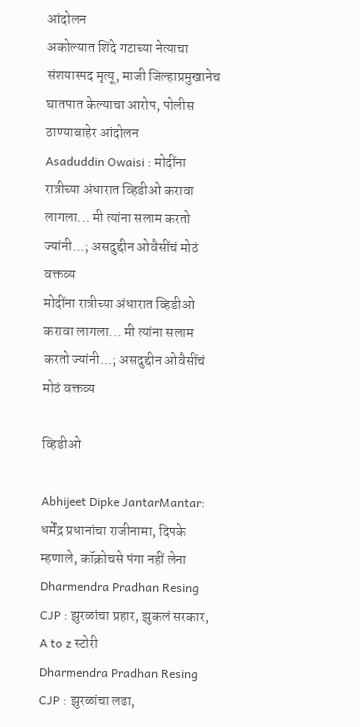आंदोलन
अकोल्यात शिंदे गटाच्या नेत्याचा संशयास्पद मृत्यू, माजी जिल्हाप्रमुखानेच घातपात केल्याचा आरोप, पोलीस ठाण्याबाहेर आंदोलन
Asaduddin Owaisi : मोदींना रात्रीच्या अंधारात व्हिडीओ करावा लागला... मी त्यांना सलाम करतो ज्यांनी...; असदुद्दीन ओवैसींचं मोठं वक्तव्य
मोदींना रात्रीच्या अंधारात व्हिडीओ करावा लागला... मी त्यांना सलाम करतो ज्यांनी...; असदुद्दीन ओवैसींचं मोठं वक्तव्य

व्हिडीओ

Abhijeet Dipke JantarMantar: धर्मेंद्र प्रधानांचा राजीनामा, दिपके म्हणाले, कॉक्रोचसे पंगा नहीं लेना
Dharmendra Pradhan Resing CJP : झुरळांचा प्रहार, झुकलं सरकार, A to z स्टोरी
Dharmendra Pradhan Resing CJP : झुरळांचा लढा,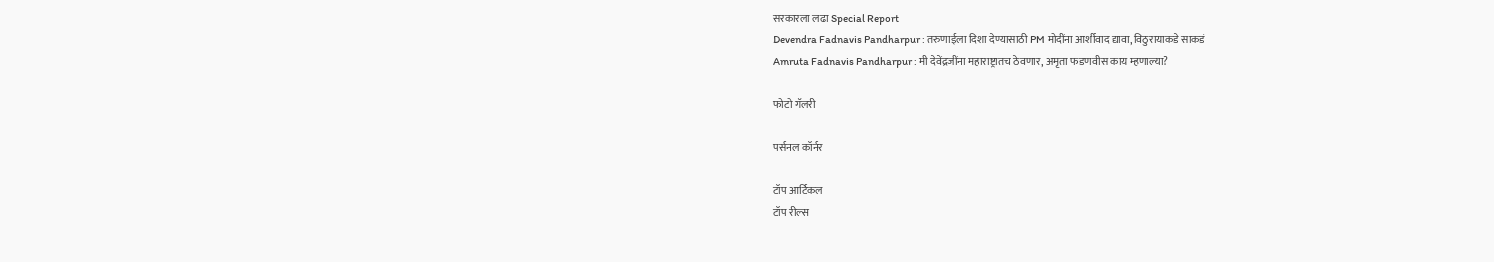सरकारला लढा Special Report
Devendra Fadnavis Pandharpur : तरुणाईला दिशा देण्यासाठी PM मोदींना आर्शीवाद द्यावा, विठुरायाकडे साकडं
Amruta Fadnavis Pandharpur : मी देवेंद्रजींना महाराष्ट्रातच ठेवणार, अमृता फडणवीस काय म्हणाल्या?

फोटो गॅलरी

पर्सनल कॉर्नर

टॉप आर्टिकल
टॉप रील्स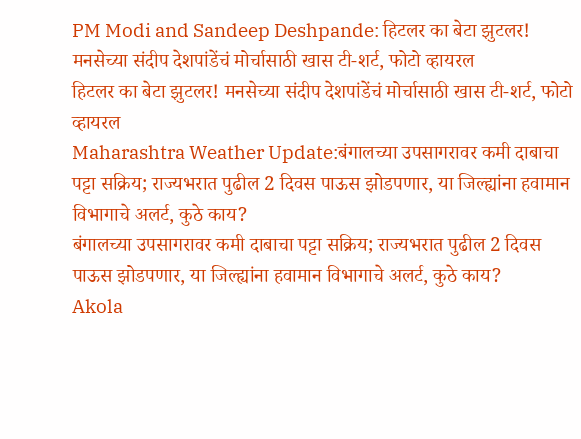PM Modi and Sandeep Deshpande: हिटलर का बेटा झुटलर! मनसेच्या संदीप देशपांडेंचं मोर्चासाठी खास टी-शर्ट, फोटो व्हायरल
हिटलर का बेटा झुटलर! मनसेच्या संदीप देशपांडेंचं मोर्चासाठी खास टी-शर्ट, फोटो व्हायरल
Maharashtra Weather Update:बंगालच्या उपसागरावर कमी दाबाचा पट्टा सक्रिय; राज्यभरात पुढील 2 दिवस पाऊस झोडपणार, या जिल्ह्यांना हवामान विभागाचे अलर्ट, कुठे काय?
बंगालच्या उपसागरावर कमी दाबाचा पट्टा सक्रिय; राज्यभरात पुढील 2 दिवस पाऊस झोडपणार, या जिल्ह्यांना हवामान विभागाचे अलर्ट, कुठे काय?
Akola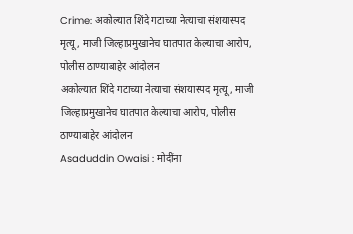Crime: अकोल्यात शिंदे गटाच्या नेत्याचा संशयास्पद मृत्यू, माजी जिल्हाप्रमुखानेच घातपात केल्याचा आरोप, पोलीस ठाण्याबाहेर आंदोलन
अकोल्यात शिंदे गटाच्या नेत्याचा संशयास्पद मृत्यू, माजी जिल्हाप्रमुखानेच घातपात केल्याचा आरोप, पोलीस ठाण्याबाहेर आंदोलन
Asaduddin Owaisi : मोदींना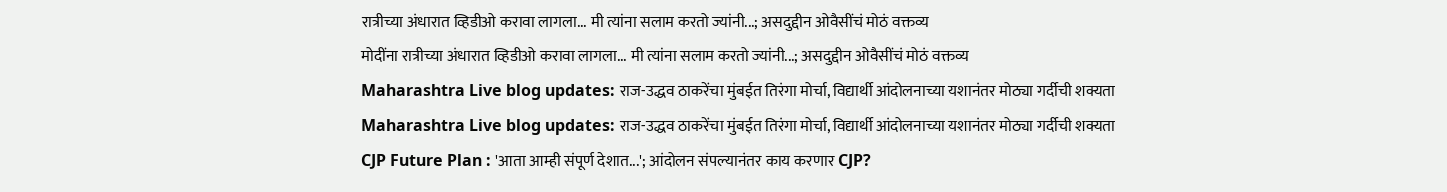रात्रीच्या अंधारात व्हिडीओ करावा लागला... मी त्यांना सलाम करतो ज्यांनी...; असदुद्दीन ओवैसींचं मोठं वक्तव्य
मोदींना रात्रीच्या अंधारात व्हिडीओ करावा लागला... मी त्यांना सलाम करतो ज्यांनी...; असदुद्दीन ओवैसींचं मोठं वक्तव्य
Maharashtra Live blog updates: राज-उद्धव ठाकरेंचा मुंबईत तिरंगा मोर्चा, विद्यार्थी आंदोलनाच्या यशानंतर मोठ्या गर्दीची शक्यता
Maharashtra Live blog updates: राज-उद्धव ठाकरेंचा मुंबईत तिरंगा मोर्चा, विद्यार्थी आंदोलनाच्या यशानंतर मोठ्या गर्दीची शक्यता
CJP Future Plan : 'आता आम्ही संपूर्ण देशात...'; आंदोलन संपल्यानंतर काय करणार CJP?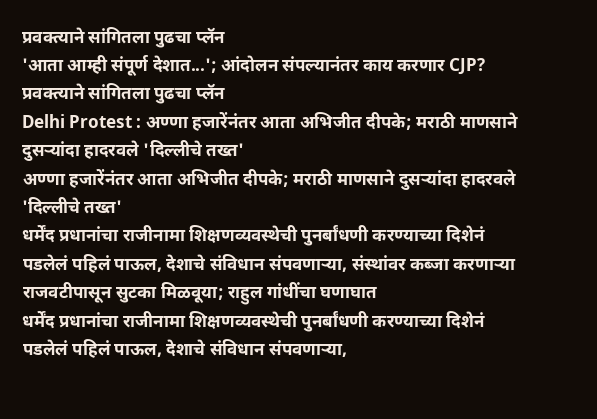प्रवक्त्याने सांगितला पुढचा प्लॅन
'आता आम्ही संपूर्ण देशात...'; आंदोलन संपल्यानंतर काय करणार CJP? प्रवक्त्याने सांगितला पुढचा प्लॅन
Delhi Protest : अण्णा हजारेंनंतर आता अभिजीत दीपके; मराठी माणसाने दुसऱ्यांदा हादरवले 'दिल्लीचे तख्त'
अण्णा हजारेंनंतर आता अभिजीत दीपके; मराठी माणसाने दुसऱ्यांदा हादरवले 'दिल्लीचे तख्त'
धर्मेंद प्रधानांचा राजीनामा शिक्षणव्यवस्थेची पुनर्बांधणी करण्याच्या दिशेनं पडलेलं पहिलं पाऊल, देशाचे संविधान संपवणाऱ्या, संस्थांवर कब्जा करणाऱ्या राजवटीपासून सुटका मिळवूया; राहुल गांधींचा घणाघात
धर्मेंद प्रधानांचा राजीनामा शिक्षणव्यवस्थेची पुनर्बांधणी करण्याच्या दिशेनं पडलेलं पहिलं पाऊल, देशाचे संविधान संपवणाऱ्या,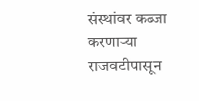संस्थांवर कब्जा करणाऱ्या राजवटीपासून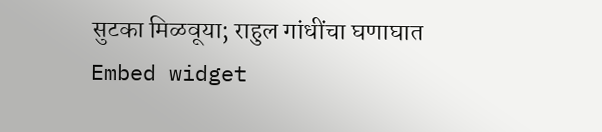सुटका मिळवूया; राहुल गांधींचा घणाघात
Embed widget